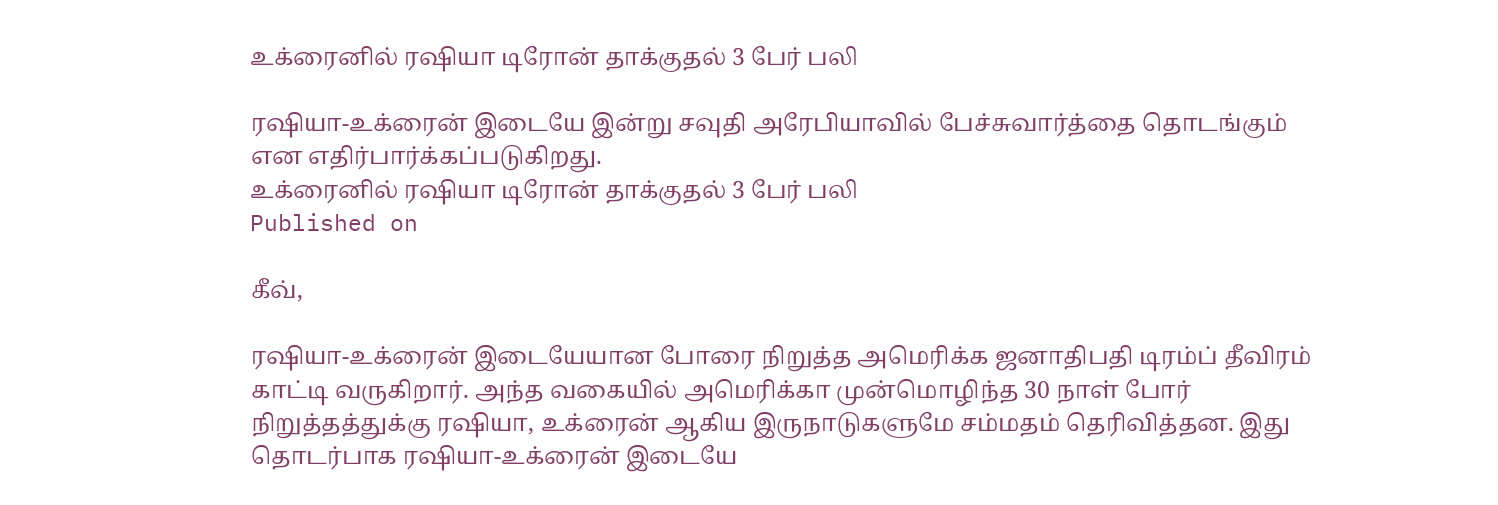உக்ரைனில் ரஷியா டிரோன் தாக்குதல் 3 பேர் பலி

ரஷியா-உக்ரைன் இடையே இன்று சவுதி அரேபியாவில் பேச்சுவார்த்தை தொடங்கும் என எதிர்பார்க்கப்படுகிறது.
உக்ரைனில் ரஷியா டிரோன் தாக்குதல் 3 பேர் பலி
Published on

கீவ்,

ரஷியா-உக்ரைன் இடையேயான போரை நிறுத்த அமெரிக்க ஜனாதிபதி டிரம்ப் தீவிரம் காட்டி வருகிறார். அந்த வகையில் அமெரிக்கா முன்மொழிந்த 30 நாள் போர் நிறுத்தத்துக்கு ரஷியா, உக்ரைன் ஆகிய இருநாடுகளுமே சம்மதம் தெரிவித்தன. இது தொடர்பாக ரஷியா-உக்ரைன் இடையே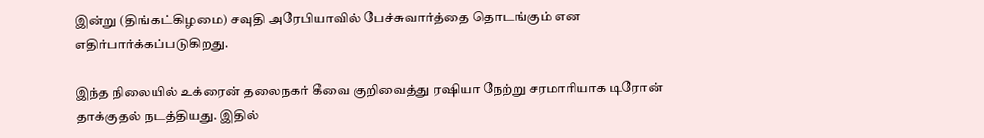இன்று (திங்கட்கிழமை) சவுதி அரேபியாவில் பேச்சுவார்த்தை தொடங்கும் என எதிர்பார்க்கப்படுகிறது.

இந்த நிலையில் உக்ரைன் தலைநகர் கீவை குறிவைத்து ரஷியா நேற்று சரமாரியாக டிரோன் தாக்குதல் நடத்தியது. இதில்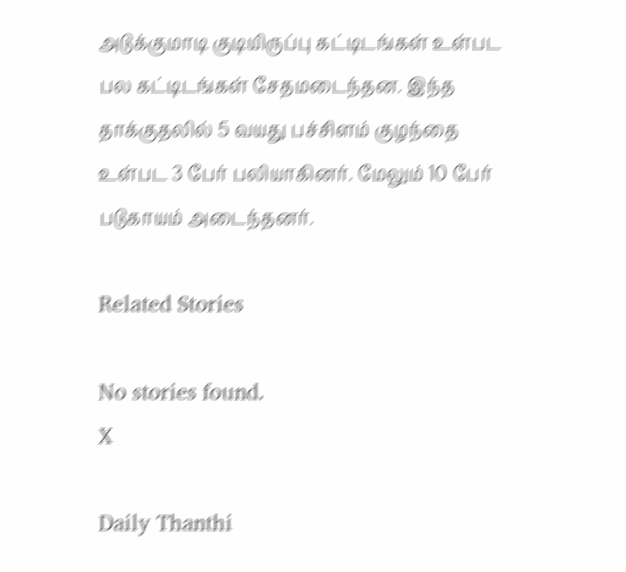அடுக்குமாடி குடியிருப்பு கட்டிடங்கள் உள்பட பல கட்டிடங்கள் சேதமடைந்தன. இந்த தாக்குதலில் 5 வயது பச்சிளம் குழந்தை உள்பட 3 பேர் பலியாகினர். மேலும் 10 பேர் படுகாயம் அடைந்தனர்.

Related Stories

No stories found.
X

Daily Thanthi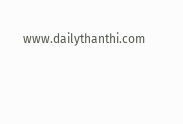www.dailythanthi.com